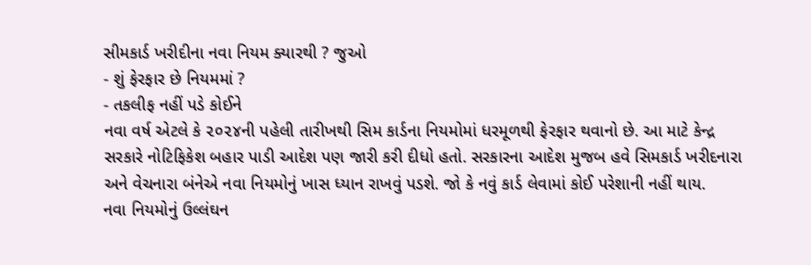સીમકાર્ડ ખરીદીના નવા નિયમ ક્યારથી ? જુઓ
- શું ફેરફાર છે નિયમમાં ?
- તકલીફ નહીં પડે કોઈને
નવા વર્ષ એટલે કે ૨૦૨૪ની પહેલી તારીખથી સિમ કાર્ડના નિયમોમાં ધરમૂળથી ફેરફાર થવાનો છે. આ માટે કેન્દ્ર સરકારે નોટિફિકેશ બહાર પાડી આદેશ પણ જારી કરી દીધો હતો. સરકારના આદેશ મુજબ હવે સિમકાર્ડ ખરીદનારા અને વેચનારા બંનેએ નવા નિયમોનું ખાસ ધ્યાન રાખવું પડશે. જો કે નવું કાર્ડ લેવામાં કોઈ પરેશાની નહીં થાય.
નવા નિયમોનું ઉલ્લંઘન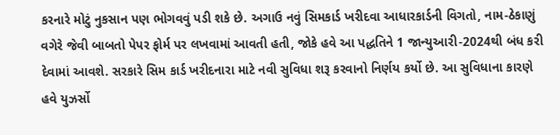કરનારે મોટું નુકસાન પણ ભોગવવું પડી શકે છે. અગાઉ નવું સિમકાર્ડ ખરીદવા આધારકાર્ડની વિગતો, નામ-ઠેકાણું વગેરે જેવી બાબતો પેપર ફોર્મ પર લખવામાં આવતી હતી, જોકે હવે આ પદ્ધતિને 1 જાન્યુઆરી-2024થી બંધ કરી દેવામાં આવશે. સરકારે સિમ કાર્ડ ખરીદનારા માટે નવી સુવિધા શરૂ કરવાનો નિર્ણય કર્યો છે. આ સુવિધાના કારણે હવે યુઝર્સો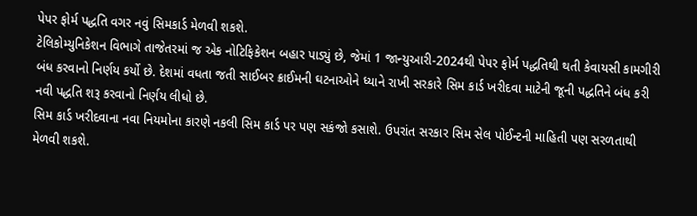પેપર ફોર્મ પદ્ધતિ વગર નવું સિમકાર્ડ મેળવી શકશે.
ટેલિકોમ્યુનિકેશન વિભાગે તાજેતરમાં જ એક નોટિફિકેશન બહાર પાડ્યું છે, જેમાં 1 જાન્યુઆરી-2024થી પેપર ફોર્મ પદ્ધતિથી થતી કેવાયસી કામગીરી બંધ કરવાનો નિર્ણય કર્યો છે. દેશમાં વધતા જતી સાઈબર ક્રાઈમની ઘટનાઓને ધ્યાને રાખી સરકારે સિમ કાર્ડ ખરીદવા માટેની જૂની પદ્ધતિને બંધ કરી નવી પદ્ધતિ શરૂ કરવાનો નિર્ણય લીધો છે.
સિમ કાર્ડ ખરીદવાના નવા નિયમોના કારણે નકલી સિમ કાર્ડ પર પણ સકંજો કસાશે. ઉપરાંત સરકાર સિમ સેલ પોઈન્ટની માહિતી પણ સરળતાથી મેળવી શકશે.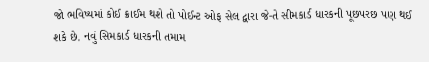જો ભવિષ્યમાં કોઈ ક્રાઈમ થશે તો પોઈન્ટ ઓફ સેલ દ્વારા જે-તે સીમકાર્ડ ધારકની પૂછપરછ પણ થઈ શકે છે. નવું સિમકાર્ડ ધારકની તમામ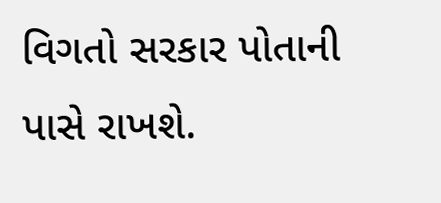વિગતો સરકાર પોતાની પાસે રાખશે.